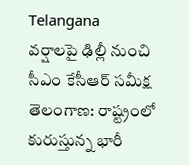Telangana
వర్షాలపై ఢిల్లీ నుంచి సీఎం కేసీఆర్ సమీక్ష
తెలంగాణ: రాష్ట్రంలో కురుస్తున్న భారీ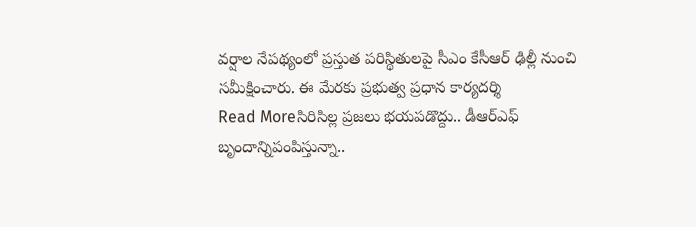వర్షాల నేపథ్యంలో ప్రస్తుత పరిస్థితులపై సీఎం కేసీఆర్ ఢిల్లీ నుంచి సమీక్షించారు. ఈ మేరకు ప్రభుత్వ ప్రధాన కార్యదర్శి
Read Moreసిరిసిల్ల ప్రజలు భయపడొద్దు.. డీఆర్ఎఫ్ బృందాన్నిపంపిస్తున్నా..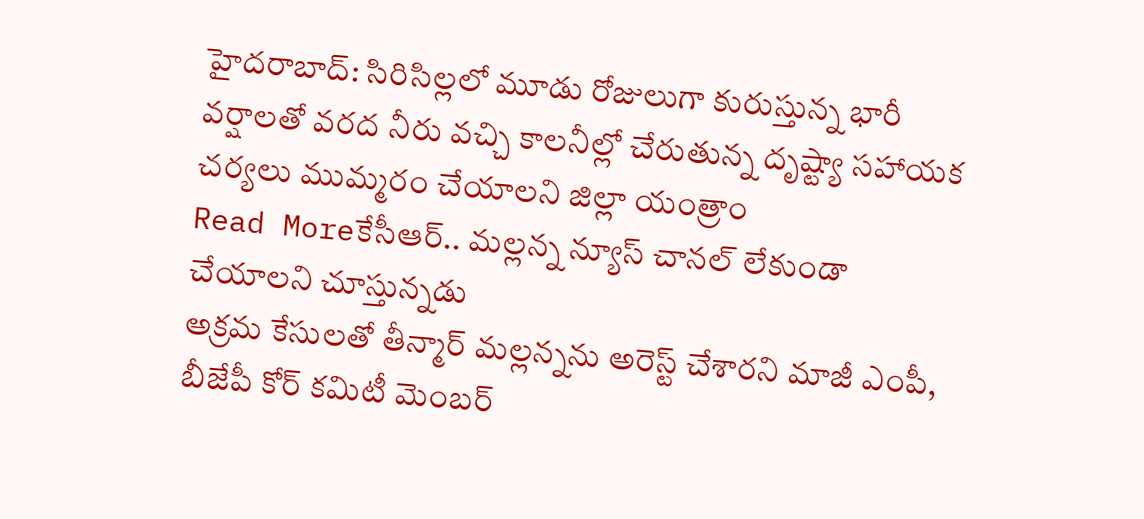హైదరాబాద్: సిరిసిల్లలో మూడు రోజులుగా కురుస్తున్న భారీ వర్షాలతో వరద నీరు వచ్చి కాలనీల్లో చేరుతున్న దృష్ట్యా సహాయక చర్యలు ముమ్మరం చేయాలని జిల్లా యంత్రాం
Read Moreకేసీఆర్.. మల్లన్న న్యూస్ చానల్ లేకుండా చేయాలని చూస్తున్నడు
అక్రమ కేసులతో తీన్మార్ మల్లన్నను అరెస్ట్ చేశారని మాజీ ఎంపీ, బీజేపీ కోర్ కమిటీ మెంబర్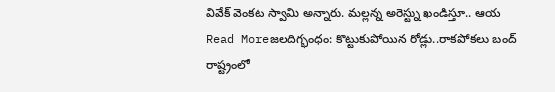వివేక్ వెంకట స్వామి అన్నారు. మల్లన్న అరెస్ట్ను ఖండిస్తూ.. ఆయ
Read Moreజలదిగ్భంధం: కొట్టుకుపోయిన రోడ్లు..రాకపోకలు బంద్
రాష్ట్రంలో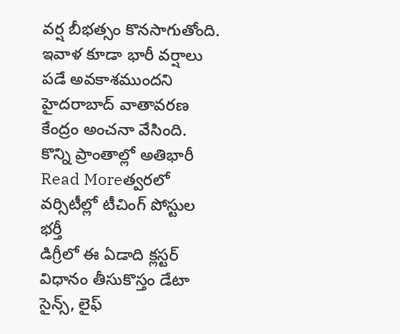వర్ష బీభత్సం కొనసాగుతోంది. ఇవాళ కూడా భారీ వర్షాలు పడే అవకాశముందని హైదరాబాద్ వాతావరణ కేంద్రం అంచనా వేసింది. కొన్ని ప్రాంతాల్లో అతిభారీ
Read Moreత్వరలో వర్సిటీల్లో టీచింగ్ పోస్టుల భర్తీ
డిగ్రీలో ఈ ఏడాది క్లస్టర్ విధానం తీసుకొస్తం డేటా సైన్స్, లైఫ్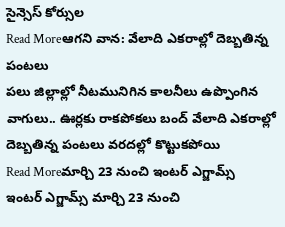సైన్సెస్ కోర్సుల
Read Moreఆగని వాన: వేలాది ఎకరాల్లో దెబ్బతిన్న పంటలు
పలు జిల్లాల్లో నీటమునిగిన కాలనీలు ఉప్పొంగిన వాగులు.. ఊర్లకు రాకపోకలు బంద్ వేలాది ఎకరాల్లో దెబ్బతిన్న పంటలు వరదల్లో కొట్టుకపోయి
Read Moreమార్చి 23 నుంచి ఇంటర్ ఎగ్జామ్స్
ఇంటర్ ఎగ్జామ్స్ మార్చి 23 నుంచి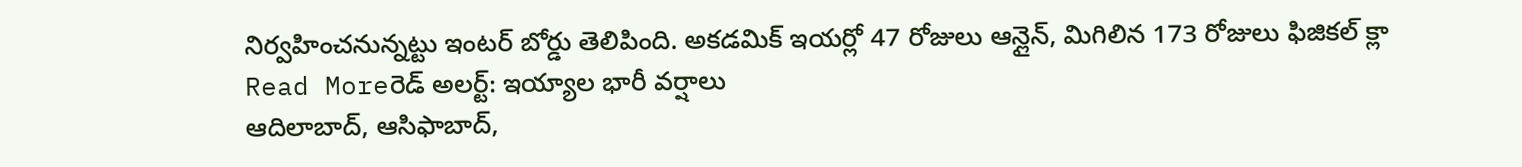నిర్వహించనున్నట్టు ఇంటర్ బోర్డు తెలిపింది. అకడమిక్ ఇయర్లో 47 రోజులు ఆన్లైన్, మిగిలిన 173 రోజులు ఫిజికల్ క్లా
Read Moreరెడ్ అలర్ట్: ఇయ్యాల భారీ వర్షాలు
ఆదిలాబాద్, ఆసిఫాబాద్,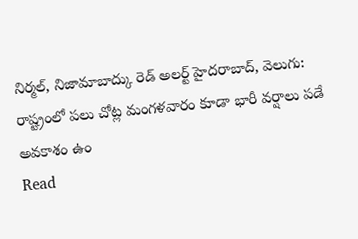నిర్మల్, నిజామాబాద్కు రెడ్ అలర్ట్ హైదరాబాద్, వెలుగు: రాష్ట్రంలో పలు చోట్ల మంగళవారం కూడా భారీ వర్షాలు పడే అవకాశం ఉం
Read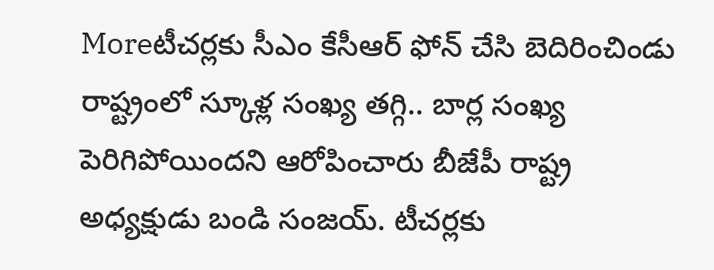Moreటీచర్లకు సీఎం కేసీఆర్ ఫోన్ చేసి బెదిరించిండు
రాష్ట్రంలో స్కూళ్ల సంఖ్య తగ్గి.. బార్ల సంఖ్య పెరిగిపోయిందని ఆరోపించారు బీజేపీ రాష్ట్ర అధ్యక్షుడు బండి సంజయ్. టీచర్లకు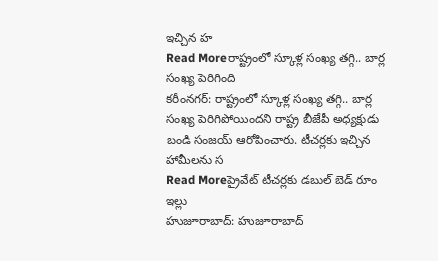ఇచ్చిన హ
Read Moreరాష్ట్రంలో స్కూళ్ల సంఖ్య తగ్గి.. బార్ల సంఖ్య పెరిగింది
కరీంనగర్: రాష్ట్రంలో స్కూళ్ల సంఖ్య తగ్గి.. బార్ల సంఖ్య పెరిగిపోయిందని రాష్ట్ర బీజేపీ అధ్యక్షుడు బండి సంజయ్ ఆరోపించారు. టీచర్లకు ఇచ్చిన హామీలను స
Read Moreప్రైవేట్ టీచర్లకు డబుల్ బెడ్ రూం ఇల్లు
హుజూరాబాద్: హుజూరాబాద్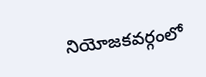నియోజకవర్గంలో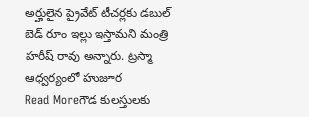అర్హులైన ప్రైవేట్ టీచర్లకు డబుల్ బెడ్ రూం ఇల్లు ఇస్తామని మంత్రి హరీష్ రావు అన్నారు. ట్రస్మా ఆధ్వర్యంలో హుజూర
Read Moreగౌడ కులస్తులకు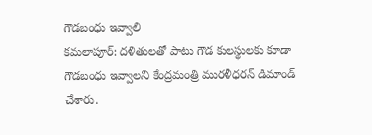గౌడబంధు ఇవ్వాలి
కమలాపూర్: దళితులతో పాటు గౌడ కులస్థులకు కూడా గౌడబంధు ఇవ్వాలని కేంద్రమంత్రి మురళీధరన్ డిమాండ్ చేశారు.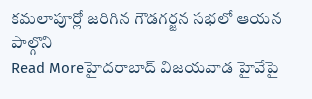కమలాపూర్లో జరిగిన గౌడగర్జన సభలో ఆయన పాల్గొని
Read Moreహైదరాబాద్ విజయవాడ హైవేపై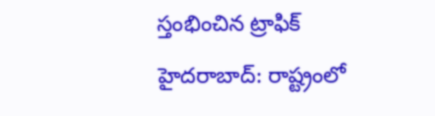స్తంభించిన ట్రాఫిక్
హైదరాబాద్: రాష్ట్రంలో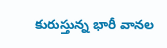కురుస్తున్న భారీ వానల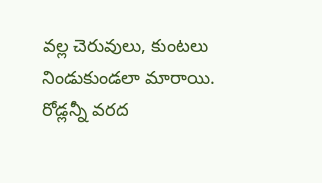వల్ల చెరువులు, కుంటలు నిండుకుండలా మారాయి. రోడ్లన్నీ వరద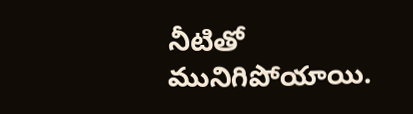నీటితో మునిగిపోయాయి.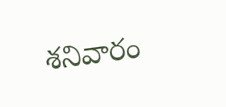శనివారం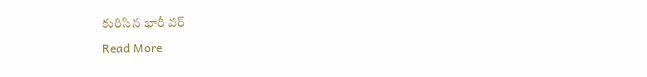కురిసిన భారీ వర్
Read More